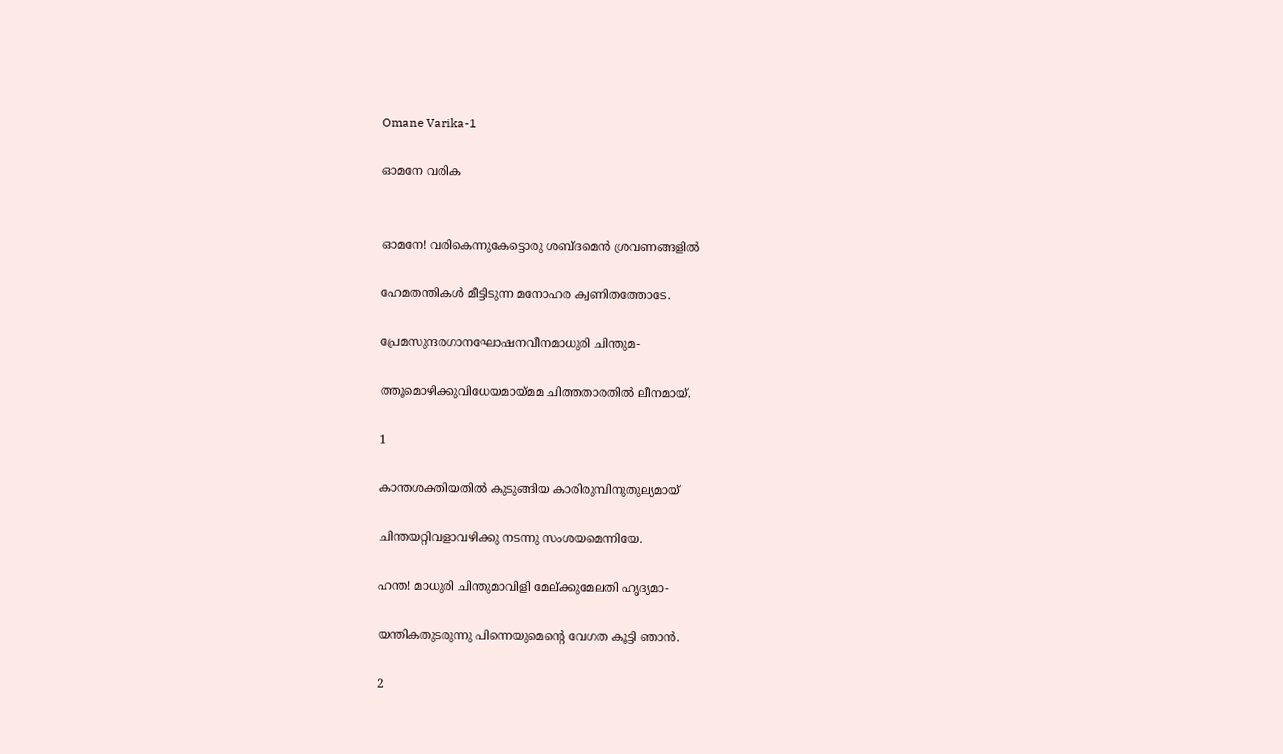Omane Varika-1

ഓമനേ വരിക


ഓമനേ! വരികെന്നുകേട്ടൊരു ശബ്ദമെൻ ശ്രവണങ്ങളിൽ

ഹേമതന്തികൾ മീട്ടിടുന്ന മനോഹര ക്വണിതത്തോടേ.

പ്രേമസുന്ദരഗാനഘോഷനവീനമാധുരി ചിന്തുമ-

ത്തൂമൊഴിക്കുവിധേയമായ്‌മമ ചിത്തതാരതിൽ ലീനമായ്.

1

കാന്തശക്തിയതിൽ കുടുങ്ങിയ കാരിരുമ്പിനുതുല്യമായ്

ചിന്തയറ്റിവളാവഴിക്കു നടന്നു സംശയമെന്നിയേ.

ഹന്ത! മാധുരി ചിന്തുമാവിളി മേല്ക്കുമേലതി ഹൃദ്യമാ-

യന്തികതുടരുന്നു പിന്നെയുമെന്റെ വേഗത കൂട്ടി ഞാൻ.

2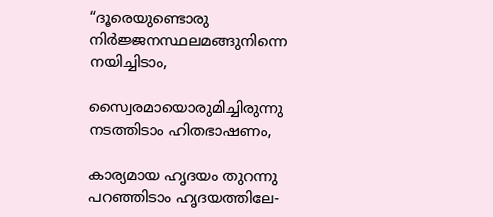“ദൂരെയുണ്ടൊരു നിർജ്ജനസ്ഥലമങ്ങുനിന്നെ നയിച്ചിടാം,

സ്വൈരമായൊരുമിച്ചിരുന്നു നടത്തിടാം ഹിതഭാഷണം,

കാര്യമായ ഹൃദയം തുറന്നു പറഞ്ഞിടാം ഹൃദയത്തിലേ-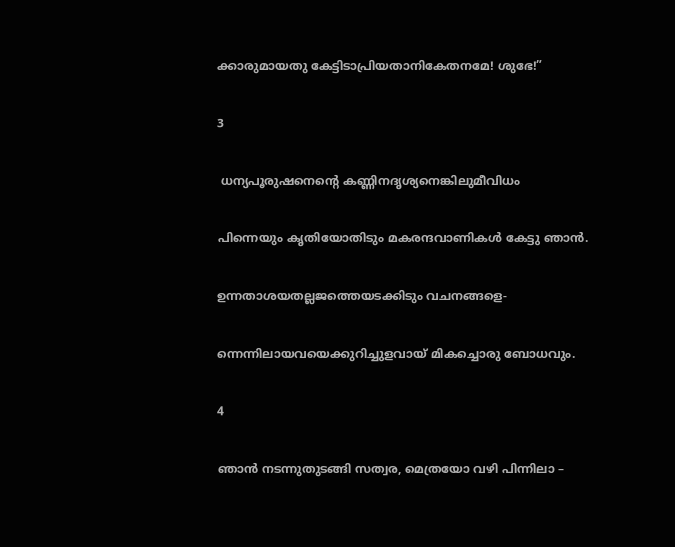ക്കാരുമായതു കേട്ടിടാപ്രിയതാനികേതനമേ! ശുഭേ!”

3

 ധന്യപൂരുഷനെന്റെ കണ്ണിനദൃശ്യനെങ്കിലുമീവിധം

പിന്നെയും കൃതിയോതിടും മകരന്ദവാണികൾ കേട്ടു ഞാൻ.

ഉന്നതാശയതല്ലജത്തെയടക്കിടും വചനങ്ങളെ-

ന്നെന്നിലായവയെക്കുറിച്ചുളവായ് മികച്ചൊരു ബോധവും.

4

ഞാൻ നടന്നുതുടങ്ങി സത്വര, മെത്രയോ വഴി പിന്നിലാ –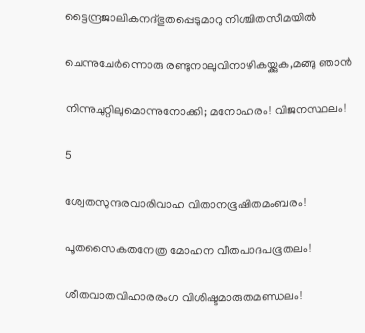ട്ടൈന്ദ്രജാലികനദ്ഭുതപ്പെടുമാറു നിശ്ചിതസീമയിൽ

ചെന്നുചേർന്നൊരു രണ്ടുനാലുവിനാഴികയ്ക്കുക,മങ്ങു ഞാൻ

നിന്നുചുറ്റിലുമൊന്നുനോക്കി; മനോഹരം! വിജനസ്ഥലം!

5

ശ്വേതസുന്ദരവാരിവാഹ വിതാനഭൂഷിതമംബരം!

പൂതസൈകതനേത്ര മോഹന വീതപാദപഭൂതലം!

ശീതവാതവിഹാരരംഗ വിശിഷ്ടമാരുതമണ്ഡലം!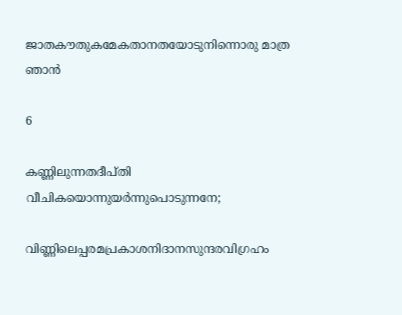ജാതകൗതുകമേകതാനതയോടുനിന്നൊരു മാത്ര ഞാൻ

6

കണ്ണിലുന്നതദീപ്തി വീചികയൊന്നുയർന്നുപൊടുന്നനേ;

വിണ്ണിലെപ്പരമപ്രകാശനിദാനസുന്ദരവിഗ്രഹം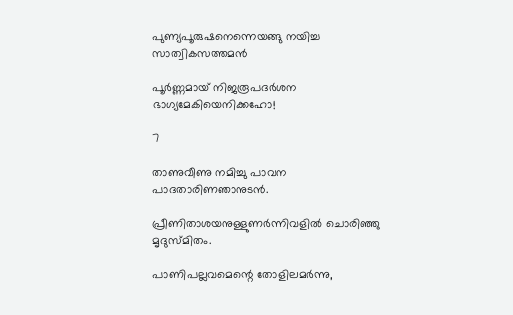പുണ്യപൂരുഷനെന്നെയങ്ങു നയിച്ച സാത്വികസത്തമൻ

പൂർണ്ണമായ് നിജരൂപദർശന ഭാഗ്യമേകിയെനിക്കഹോ!

7

താണുവീണു നമിച്ചു പാവന പാദതാരിണഞാനുടൻ.

പ്രീണിതാശയനുള്ളുണർന്നിവളിൽ ചൊരിഞ്ഞു മൃദുസ്മിതം.

പാണിപല്ലവമെന്റെ തോളിലമർന്നു,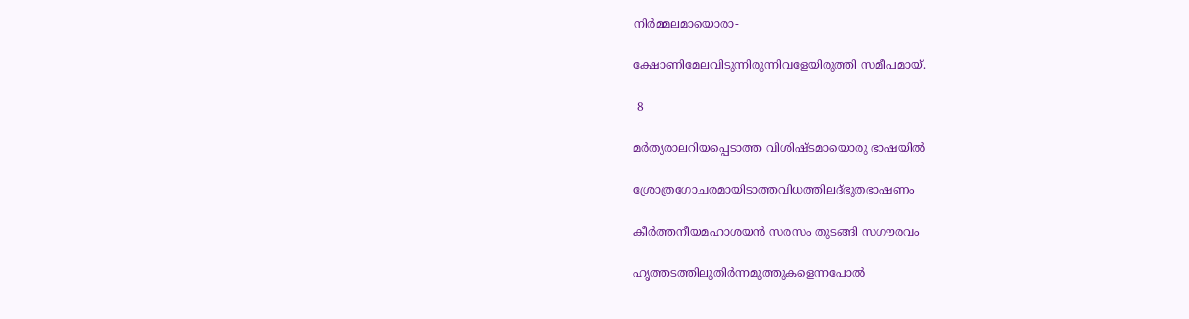നിർമ്മലമായൊരാ-

ക്ഷോണിമേലവിടുന്നിരുന്നിവളേയിരുത്തി സമീപമായ്.

 8

മർത്യരാലറിയപ്പെടാത്ത വിശിഷ്ടമായൊരു ഭാഷയിൽ

ശ്രോത്രഗോചരമായിടാത്തവിധത്തിലദ്ഭുതഭാഷണം

കീർത്തനീയമഹാശയൻ സരസം തുടങ്ങി സഗൗരവം

ഹൃത്തടത്തിലുതിർന്നമുത്തുകളെന്നപോൽ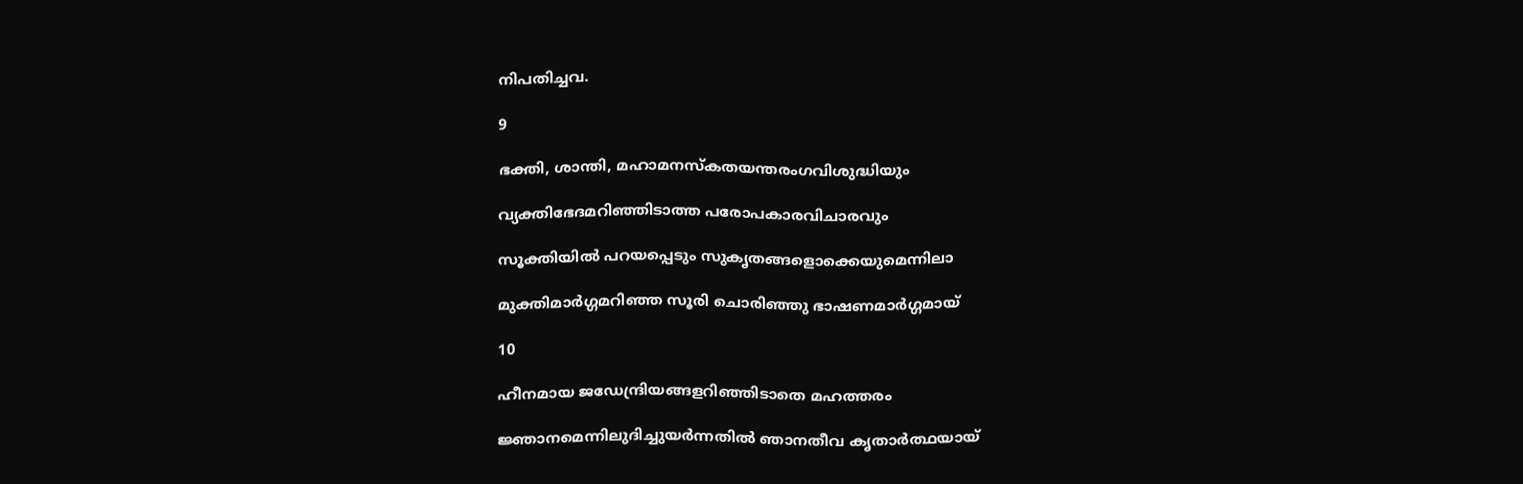നിപതിച്ചവ.

9

ഭക്തി, ശാന്തി, മഹാമനസ്കതയന്തരംഗവിശുദ്ധിയും

വ്യക്തിഭേദമറിഞ്ഞിടാത്ത പരോപകാരവിചാരവും

സൂക്തിയിൽ പറയപ്പെടും സുകൃതങ്ങളൊക്കെയുമെന്നിലാ

മുക്തിമാർഗ്ഗമറിഞ്ഞ സൂരി ചൊരിഞ്ഞു ഭാഷണമാർഗ്ഗമായ്

10

ഹീനമായ ജഡേന്ദ്രിയങ്ങളറിഞ്ഞിടാതെ മഹത്തരം

ജ്ഞാനമെന്നിലുദിച്ചുയർന്നതിൽ ഞാനതീവ കൃതാർത്ഥയായ്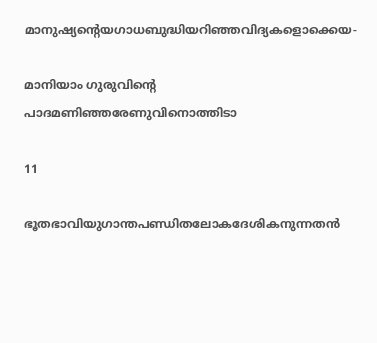മാനുഷ്യന്റെയഗാധബുദ്ധിയറിഞ്ഞവിദ്യകളൊക്കെയ-

മാനിയാം ഗുരുവിന്റെ പാദമണിഞ്ഞരേണുവിനൊത്തിടാ

11

ഭൂതഭാവിയുഗാന്തപണ്ഡിതലോകദേശികനുന്നതൻ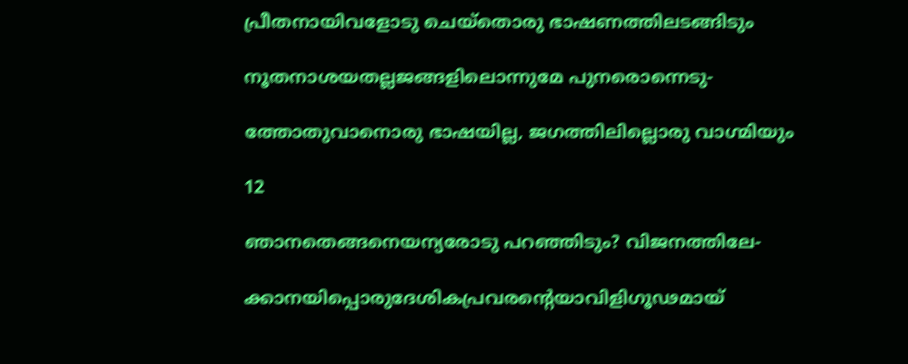പ്രീതനായിവളോടു ചെയ്തൊരു ഭാഷണത്തിലടങ്ങിടും

നൂതനാശയതല്ലജങ്ങളിലൊന്നുമേ പുനരൊന്നെടു-

ത്തോതുവാനൊരു ഭാഷയില്ല, ജഗത്തിലില്ലൊരു വാഗ്മിയും

12

ഞാനതെങ്ങനെയന്യരോടു പറഞ്ഞിടും? വിജനത്തിലേ-

ക്കാനയിപ്പൊരുദേശികപ്രവരന്റെയാവിളിഗൂഢമായ്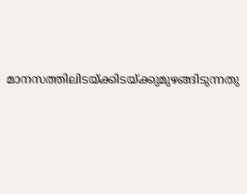മാനസത്തിലിടയ്ക്കിടയ്ക്കുമുഴങ്ങിടുന്നതു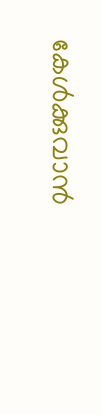കേൾക്കുവാൻ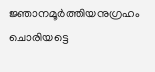ജ്ഞാനമൂർത്തിയനുഗ്രഹം ചൊരിയട്ടെ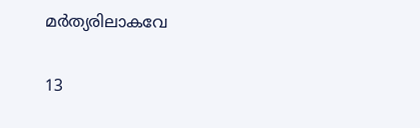മർത്യരിലാകവേ

13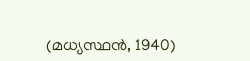(മധ്യസ്ഥൻ, 1940)